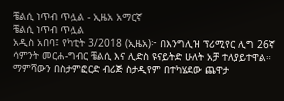ቼልሲ ነጥብ ጥሏል - ኢዜአ አማርኛ
ቼልሲ ነጥብ ጥሏል
አዲስ አበባ፤ የካቲት 3/2018 (ኢዜአ)፦ በእንግሊዝ ፕሪሚየር ሊግ 26ኛ ሳምንት መርሐ-ግብር ቼልሲ እና ሊድስ ዩናይትድ ሁለት አቻ ተለያይተዋል።
ማምሻውን በስታምፎርድ ብሪጅ ስታዲየም በተካሄደው ጨዋታ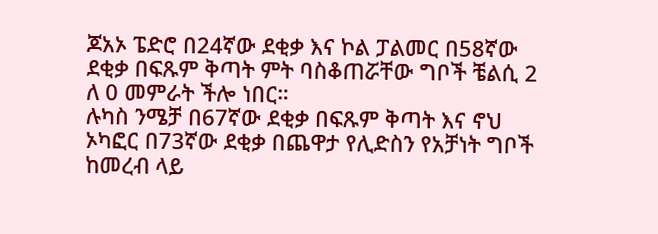ጆአኦ ፔድሮ በ24ኛው ደቂቃ እና ኮል ፓልመር በ58ኛው ደቂቃ በፍጹም ቅጣት ምት ባስቆጠሯቸው ግቦች ቼልሲ 2 ለ 0 መምራት ችሎ ነበር።
ሉካስ ንሜቻ በ67ኛው ደቂቃ በፍጹም ቅጣት እና ኖህ ኦካፎር በ73ኛው ደቂቃ በጨዋታ የሊድስን የአቻነት ግቦች ከመረብ ላይ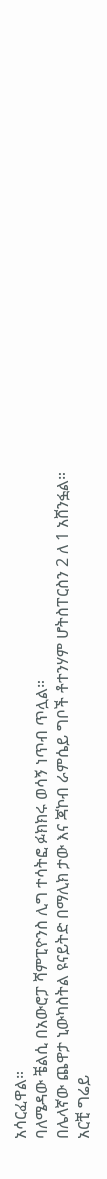አሳርፈዋል።
ባለሜዳው ቼልሲ በአውሮፓ ሻምፒዮንስ ሊግ ተሳትፎ ፉክክሩ ወሳኝ ነጥብ ጥሏል።
በሌላኛው ጨዋታ ኒውካስትል ዩናይትድ በማሊክ ታው እና ጃኮብ ራምሴይ ግቦች ቶተንሃም ሆትስፐርስን 2 ለ 1 አሸንፏል።
አርቺ ግሬይ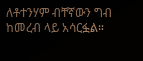ለቶተንሃም ብቸኛውን ግብ ከመረብ ላይ አሳርፏል።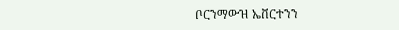ቦርንማውዝ ኤቨርተንን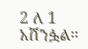2 ለ 1 አሸንፏል።